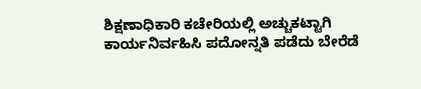ಶಿಕ್ಷಣಾಧಿಕಾರಿ ಕಚೇರಿಯಲ್ಲಿ ಅಚ್ಚುಕಟ್ಟಾಗಿ ಕಾರ್ಯನಿರ್ವಹಿಸಿ ಪದೋನ್ನತಿ ಪಡೆದು ಬೇರೆಡೆ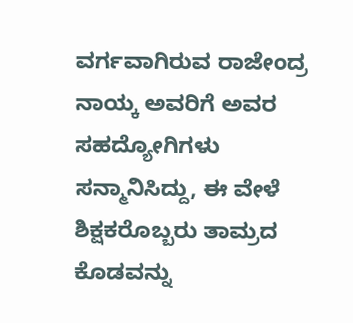ವರ್ಗವಾಗಿರುವ ರಾಜೇಂದ್ರ ನಾಯ್ಕ ಅವರಿಗೆ ಅವರ ಸಹದ್ಯೋಗಿಗಳು ಸನ್ಮಾನಿಸಿದ್ದು, ಈ ವೇಳೆ ಶಿಕ್ಷಕರೊಬ್ಬರು ತಾಮ್ರದ ಕೊಡವನ್ನು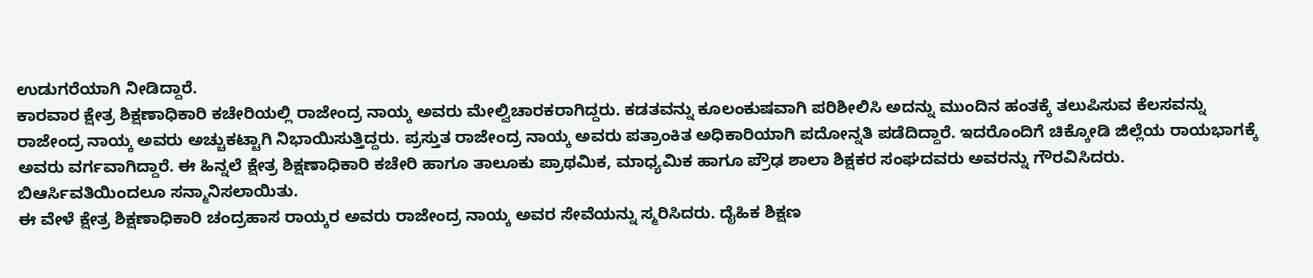ಉಡುಗರೆಯಾಗಿ ನೀಡಿದ್ದಾರೆ.
ಕಾರವಾರ ಕ್ಷೇತ್ರ ಶಿಕ್ಷಣಾಧಿಕಾರಿ ಕಚೇರಿಯಲ್ಲಿ ರಾಜೇಂದ್ರ ನಾಯ್ಕ ಅವರು ಮೇಲ್ವಿಚಾರಕರಾಗಿದ್ದರು. ಕಡತವನ್ನು ಕೂಲಂಕುಷವಾಗಿ ಪರಿಶೀಲಿಸಿ ಅದನ್ನು ಮುಂದಿನ ಹಂತಕ್ಕೆ ತಲುಪಿಸುವ ಕೆಲಸವನ್ನು ರಾಜೇಂದ್ರ ನಾಯ್ಕ ಅವರು ಅಚ್ಚುಕಟ್ಟಾಗಿ ನಿಭಾಯಿಸುತ್ತಿದ್ದರು. ಪ್ರಸ್ತುತ ರಾಜೇಂದ್ರ ನಾಯ್ಕ ಅವರು ಪತ್ರಾಂಕಿತ ಅಧಿಕಾರಿಯಾಗಿ ಪದೋನ್ನತಿ ಪಡೆದಿದ್ದಾರೆ. ಇದರೊಂದಿಗೆ ಚಿಕ್ಕೋಡಿ ಜಿಲ್ಲೆಯ ರಾಯಭಾಗಕ್ಕೆ ಅವರು ವರ್ಗವಾಗಿದ್ದಾರೆ. ಈ ಹಿನ್ನಲೆ ಕ್ಷೇತ್ರ ಶಿಕ್ಷಣಾಧಿಕಾರಿ ಕಚೇರಿ ಹಾಗೂ ತಾಲೂಕು ಪ್ರಾಥಮಿಕ, ಮಾಧ್ಯಮಿಕ ಹಾಗೂ ಪ್ರೌಢ ಶಾಲಾ ಶಿಕ್ಷಕರ ಸಂಘದವರು ಅವರನ್ನು ಗೌರವಿಸಿದರು. ಬಿಆರ್ಸಿವತಿಯಿಂದಲೂ ಸನ್ಮಾನಿಸಲಾಯಿತು.
ಈ ವೇಳೆ ಕ್ಷೇತ್ರ ಶಿಕ್ಷಣಾಧಿಕಾರಿ ಚಂದ್ರಹಾಸ ರಾಯ್ಕರ ಅವರು ರಾಜೇಂದ್ರ ನಾಯ್ಕ ಅವರ ಸೇವೆಯನ್ನು ಸ್ಮರಿಸಿದರು. ದೈಹಿಕ ಶಿಕ್ಷಣ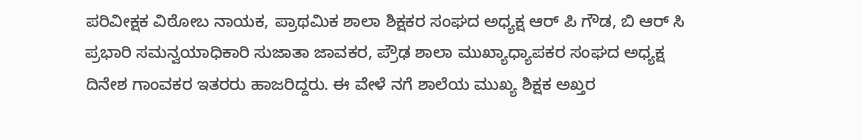ಪರಿವೀಕ್ಷಕ ವಿಠೋಬ ನಾಯಕ, ಪ್ರಾಥಮಿಕ ಶಾಲಾ ಶಿಕ್ಷಕರ ಸಂಘದ ಅಧ್ಯಕ್ಷ ಆರ್ ಪಿ ಗೌಡ, ಬಿ ಆರ್ ಸಿ ಪ್ರಭಾರಿ ಸಮನ್ವಯಾಧಿಕಾರಿ ಸುಜಾತಾ ಜಾವಕರ, ಪ್ರೌಢ ಶಾಲಾ ಮುಖ್ಯಾಧ್ಯಾಪಕರ ಸಂಘದ ಅಧ್ಯಕ್ಷ ದಿನೇಶ ಗಾಂವಕರ ಇತರರು ಹಾಜರಿದ್ದರು. ಈ ವೇಳೆ ನಗೆ ಶಾಲೆಯ ಮುಖ್ಯ ಶಿಕ್ಷಕ ಅಖ್ತರ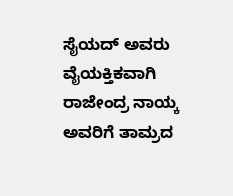ಸೈಯದ್ ಅವರು ವೈಯಕ್ತಿಕವಾಗಿ ರಾಜೇಂದ್ರ ನಾಯ್ಕ ಅವರಿಗೆ ತಾಮ್ರದ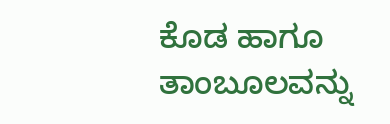ಕೊಡ ಹಾಗೂ ತಾಂಬೂಲವನ್ನು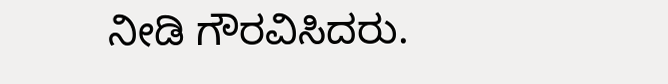ನೀಡಿ ಗೌರವಿಸಿದರು.